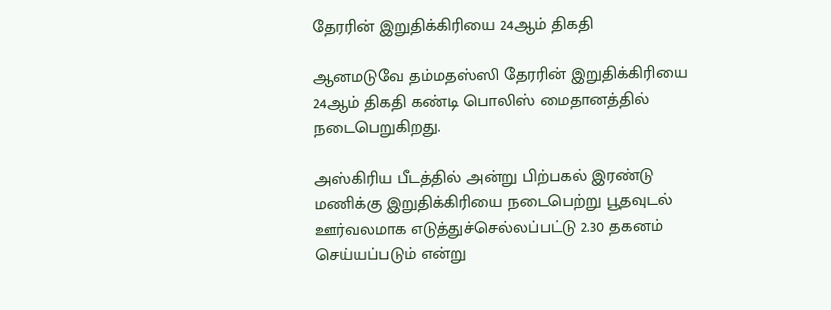தேரரின் இறுதிக்கிரியை 24ஆம் திகதி

ஆனமடுவே தம்மதஸ்ஸி தேரரின் இறுதிக்கிரியை 24ஆம் திகதி கண்டி பொலிஸ் மைதானத்தில் நடைபெறுகிறது.

அஸ்கிரிய பீடத்தில் அன்று பிற்பகல் இரண்டு மணிக்கு இறுதிக்கிரியை நடைபெற்று பூதவுடல் ஊர்வலமாக எடுத்துச்செல்லப்பட்டு 2.30 தகனம் செய்யப்படும் என்று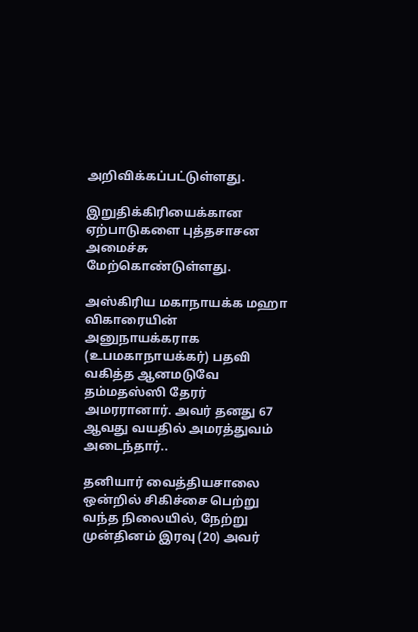அறிவிக்கப்பட்டுள்ளது.

இறுதிக்கிரியைக்கான ஏற்பாடுகளை புத்தசாசன அமைச்சு மேற்கொண்டுள்ளது.

அஸ்கிரிய மகாநாயக்க மஹா விகாரையின் அனுநாயக்கராக (உபமகாநாயக்கர்) பதவி வகித்த ஆனமடுவே தம்மதஸ்ஸி தேரர் அமரரானார். அவர் தனது 67 ஆவது வயதில் அமரத்துவம் அடைந்தார்..

தனியார் வைத்தியசாலை ஒன்றில் சிகிச்சை பெற்று வந்த நிலையில், நேற்று முன்தினம் இரவு (20) அவர்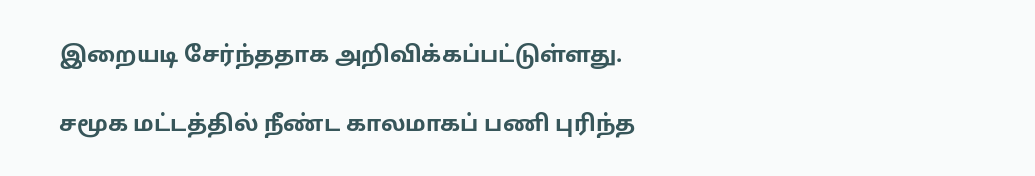இறையடி சேர்ந்ததாக அறிவிக்கப்பட்டுள்ளது.

சமூக மட்டத்தில் நீண்ட காலமாகப் பணி புரிந்த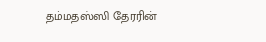தம்மதஸ்ஸி தேரரின்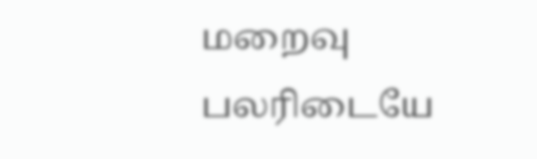மறைவு பலரிடையே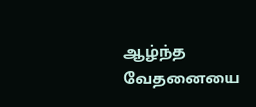ஆழ்ந்த வேதனையை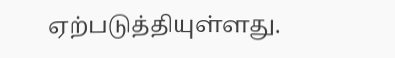ஏற்படுத்தியுள்ளது.